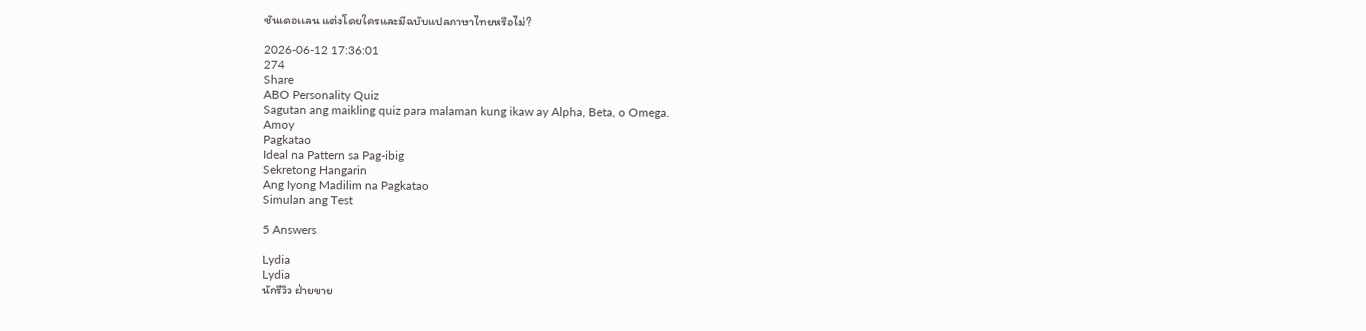ชันเดอเเลน แต่งโดยใครและมีฉบับแปลภาษาไทยหรือไม่?

2026-06-12 17:36:01
274
Share
ABO Personality Quiz
Sagutan ang maikling quiz para malaman kung ikaw ay Alpha, Beta, o Omega.
Amoy
Pagkatao
Ideal na Pattern sa Pag-ibig
Sekretong Hangarin
Ang Iyong Madilim na Pagkatao
Simulan ang Test

5 Answers

Lydia
Lydia
นักรีวิว ฝ่ายขาย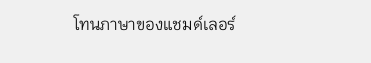โทนภาษาของแชมด์เลอร์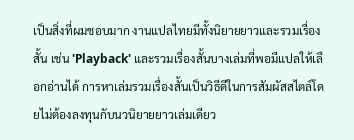เป็นสิ่งที่ผมชอบมาก งานแปลไทยมีทั้งนิยายยาวและรวมเรื่องสั้น เช่น 'Playback' และรวมเรื่องสั้นบางเล่มที่พอมีแปลให้เลือกอ่านได้ การหาเล่มรวมเรื่องสั้นเป็นวิธีดีในการสัมผัสสไตล์โดยไม่ต้องลงทุนกับนวนิยายยาวเล่มเดียว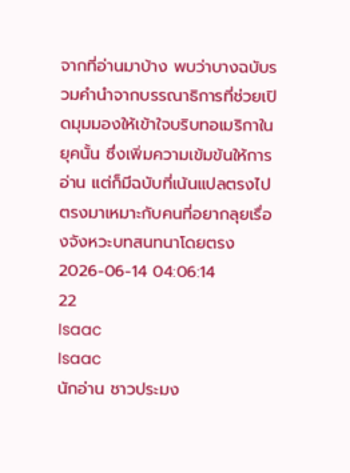จากที่อ่านมาบ้าง พบว่าบางฉบับรวมคำนำจากบรรณาธิการที่ช่วยเปิดมุมมองให้เข้าใจบริบทอเมริกาในยุคนั้น ซึ่งเพิ่มความเข้มข้นให้การอ่าน แต่ก็มีฉบับที่เน้นแปลตรงไปตรงมาเหมาะกับคนที่อยากลุยเรื่องจังหวะบทสนทนาโดยตรง
2026-06-14 04:06:14
22
Isaac
Isaac
นักอ่าน ชาวประมง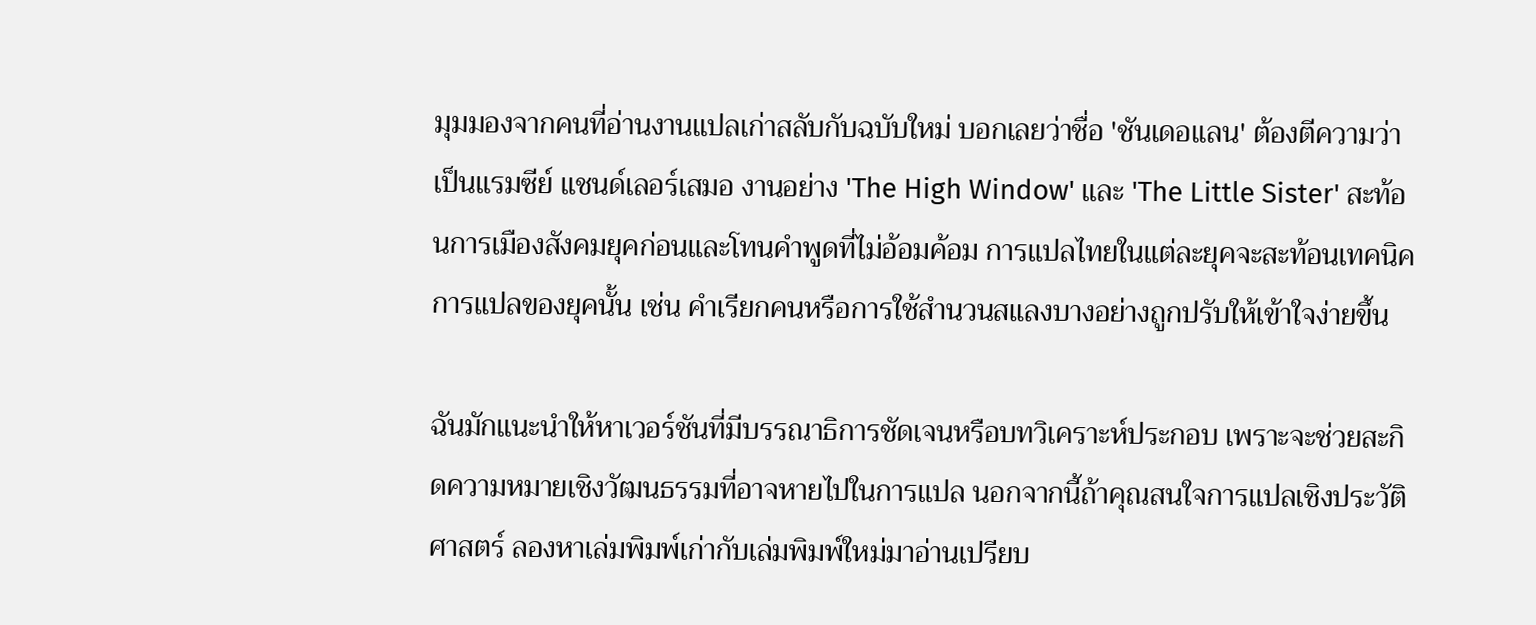มุมมองจากคนที่อ่านงานแปลเก่าสลับกับฉบับใหม่ บอกเลยว่าชื่อ 'ชันเดอเเลน' ต้องตีความว่าเป็นแรมซีย์ แชนด์เลอร์เสมอ งานอย่าง 'The High Window' และ 'The Little Sister' สะท้อนการเมืองสังคมยุคก่อนและโทนคำพูดที่ไม่อ้อมค้อม การแปลไทยในแต่ละยุคจะสะท้อนเทคนิคการแปลของยุคนั้น เช่น คำเรียกคนหรือการใช้สำนวนสแลงบางอย่างถูกปรับให้เข้าใจง่ายขึ้น

ฉันมักแนะนำให้หาเวอร์ชันที่มีบรรณาธิการชัดเจนหรือบทวิเคราะห์ประกอบ เพราะจะช่วยสะกิดความหมายเชิงวัฒนธรรมที่อาจหายไปในการแปล นอกจากนี้ถ้าคุณสนใจการแปลเชิงประวัติศาสตร์ ลองหาเล่มพิมพ์เก่ากับเล่มพิมพ์ใหม่มาอ่านเปรียบ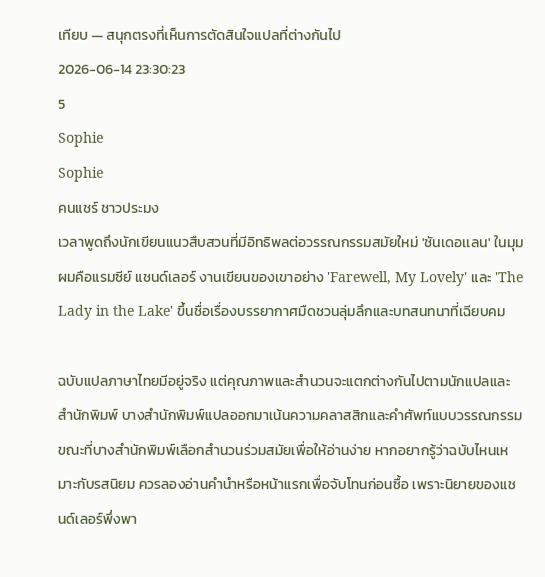เทียบ — สนุกตรงที่เห็นการตัดสินใจแปลที่ต่างกันไป
2026-06-14 23:30:23
5
Sophie
Sophie
คนแชร์ ชาวประมง
เวลาพูดถึงนักเขียนแนวสืบสวนที่มีอิทธิพลต่อวรรณกรรมสมัยใหม่ 'ชันเดอเเลน' ในมุมผมคือแรมซีย์ แชนด์เลอร์ งานเขียนของเขาอย่าง 'Farewell, My Lovely' และ 'The Lady in the Lake' ขึ้นชื่อเรื่องบรรยากาศมืดชวนลุ่มลึกและบทสนทนาที่เฉียบคม

ฉบับแปลภาษาไทยมีอยู่จริง แต่คุณภาพและสำนวนจะแตกต่างกันไปตามนักแปลและสำนักพิมพ์ บางสำนักพิมพ์แปลออกมาเน้นความคลาสสิกและคำศัพท์แบบวรรณกรรม ขณะที่บางสำนักพิมพ์เลือกสำนวนร่วมสมัยเพื่อให้อ่านง่าย หากอยากรู้ว่าฉบับไหนเหมาะกับรสนิยม ควรลองอ่านคำนำหรือหน้าแรกเพื่อจับโทนก่อนซื้อ เพราะนิยายของแชนด์เลอร์พึ่งพา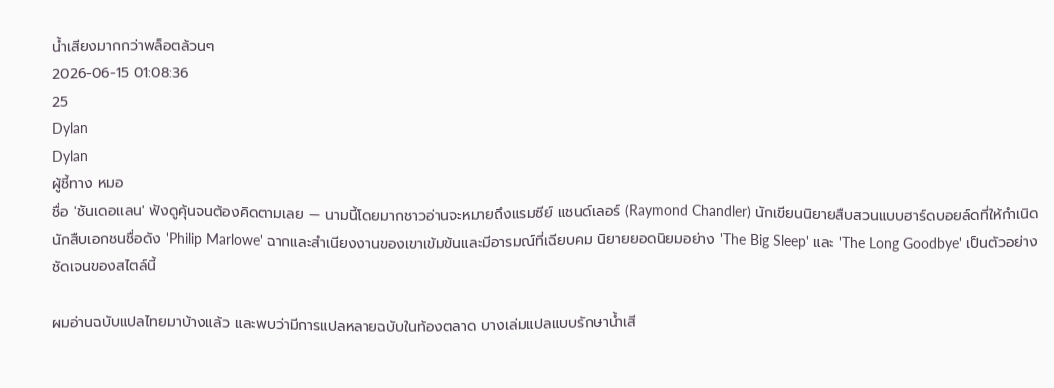น้ำเสียงมากกว่าพล็อตล้วนๆ
2026-06-15 01:08:36
25
Dylan
Dylan
ผู้ชี้ทาง หมอ
ชื่อ 'ชันเดอเเลน' ฟังดูคุ้นจนต้องคิดตามเลย — นามนี้โดยมากชาวอ่านจะหมายถึงแรมซีย์ แชนด์เลอร์ (Raymond Chandler) นักเขียนนิยายสืบสวนแบบฮาร์ดบอยล์ดที่ให้กำเนิดนักสืบเอกชนชื่อดัง 'Philip Marlowe' ฉากและสำเนียงงานของเขาเข้มข้นและมีอารมณ์ที่เฉียบคม นิยายยอดนิยมอย่าง 'The Big Sleep' และ 'The Long Goodbye' เป็นตัวอย่างชัดเจนของสไตล์นี้

ผมอ่านฉบับแปลไทยมาบ้างแล้ว และพบว่ามีการแปลหลายฉบับในท้องตลาด บางเล่มแปลแบบรักษาน้ำเสี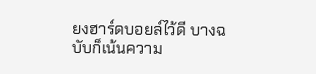ยงฮาร์ดบอยล์ไว้ดี บางฉบับก็เน้นความ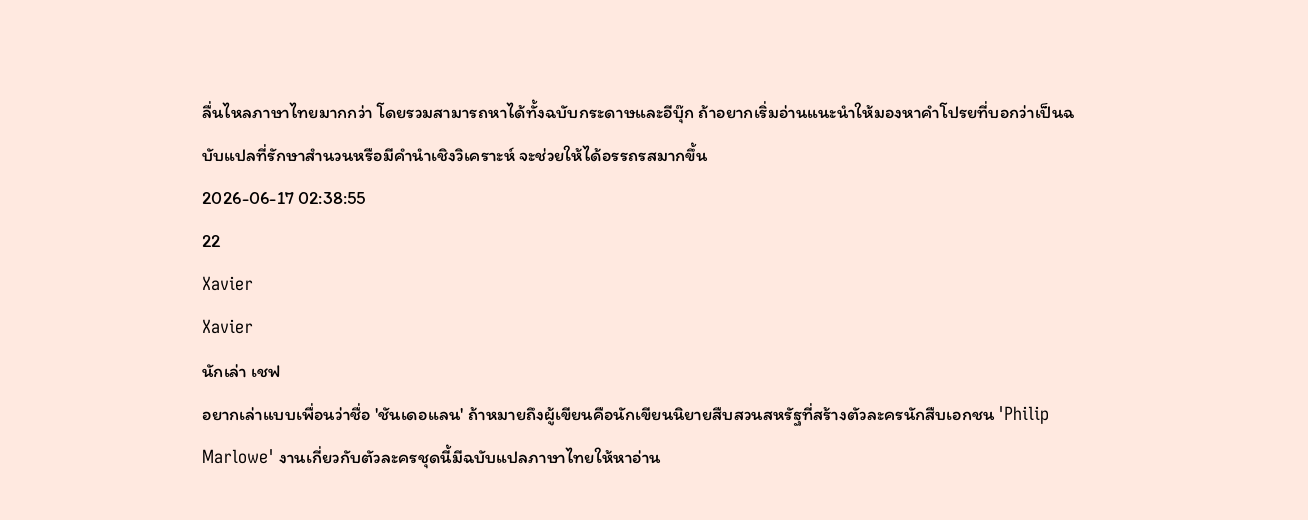ลื่นไหลภาษาไทยมากกว่า โดยรวมสามารถหาได้ทั้งฉบับกระดาษและอีบุ๊ก ถ้าอยากเริ่มอ่านแนะนำให้มองหาคำโปรยที่บอกว่าเป็นฉบับแปลที่รักษาสำนวนหรือมีคำนำเชิงวิเคราะห์ จะช่วยให้ได้อรรถรสมากขึ้น
2026-06-17 02:38:55
22
Xavier
Xavier
นักเล่า เชฟ
อยากเล่าแบบเพื่อนว่าชื่อ 'ชันเดอเเลน' ถ้าหมายถึงผู้เขียนคือนักเขียนนิยายสืบสวนสหรัฐที่สร้างตัวละครนักสืบเอกชน 'Philip Marlowe' งานเกี่ยวกับตัวละครชุดนี้มีฉบับแปลภาษาไทยให้หาอ่าน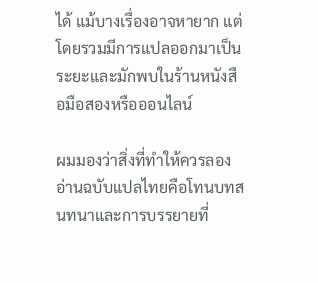ได้ แม้บางเรื่องอาจหายาก แต่โดยรวมมีการแปลออกมาเป็นระยะและมักพบในร้านหนังสือมือสองหรือออนไลน์

ผมมองว่าสิ่งที่ทำให้ควรลองอ่านฉบับแปลไทยคือโทนบทสนทนาและการบรรยายที่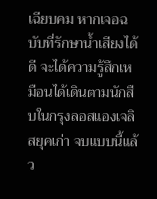เฉียบคม หากเจอฉบับที่รักษาน้ำเสียงได้ดี จะได้ความรู้สึกเหมือนได้เดินตามนักสืบในกรุงลอสแองเจลิสยุคเก่า จบแบบนี้แล้ว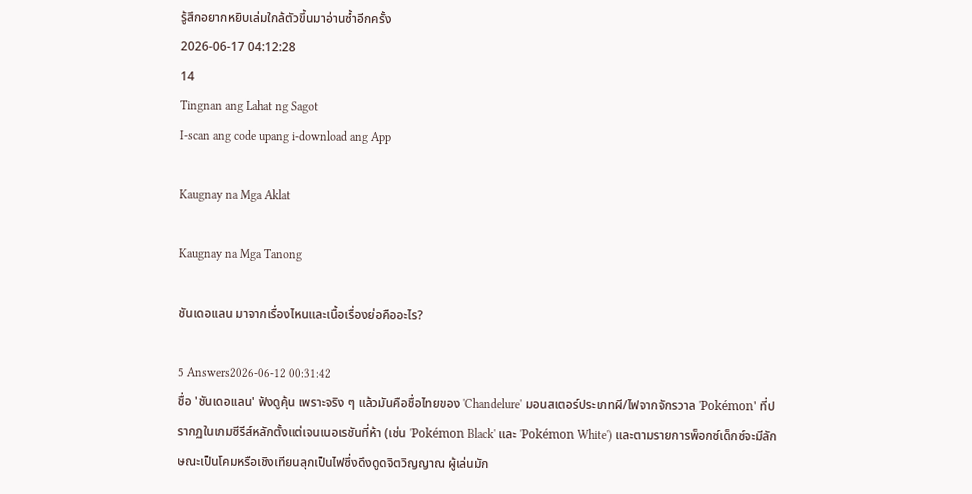รู้สึกอยากหยิบเล่มใกล้ตัวขึ้นมาอ่านซ้ำอีกครั้ง
2026-06-17 04:12:28
14
Tingnan ang Lahat ng Sagot
I-scan ang code upang i-download ang App

Kaugnay na Mga Aklat

Kaugnay na Mga Tanong

ชันเดอเเลน มาจากเรื่องไหนและเนื้อเรื่องย่อคืออะไร?

5 Answers2026-06-12 00:31:42
ชื่อ 'ชันเดอเเลน' ฟังดูคุ้น เพราะจริง ๆ แล้วมันคือชื่อไทยของ 'Chandelure' มอนสเตอร์ประเภทผี/ไฟจากจักรวาล 'Pokémon' ที่ปรากฏในเกมซีรีส์หลักตั้งแต่เจนเนอเรชันที่ห้า (เช่น 'Pokémon Black' และ 'Pokémon White') และตามรายการพ็อกซ์เด็กซ์จะมีลักษณะเป็นโคมหรือเชิงเทียนลุกเป็นไฟซึ่งดึงดูดจิตวิญญาณ ผู้เล่นมัก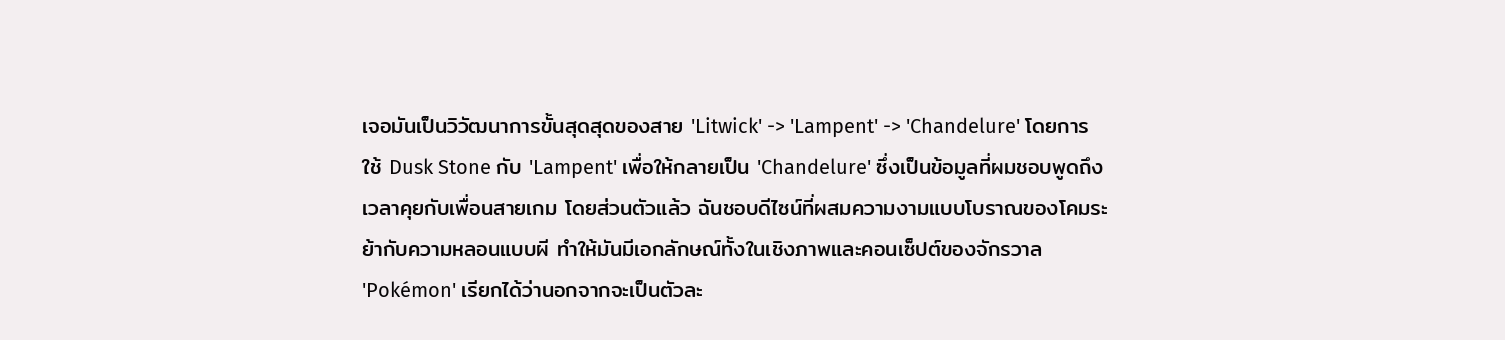เจอมันเป็นวิวัฒนาการขั้นสุดสุดของสาย 'Litwick' -> 'Lampent' -> 'Chandelure' โดยการใช้ Dusk Stone กับ 'Lampent' เพื่อให้กลายเป็น 'Chandelure' ซึ่งเป็นข้อมูลที่ผมชอบพูดถึงเวลาคุยกับเพื่อนสายเกม โดยส่วนตัวแล้ว ฉันชอบดีไซน์ที่ผสมความงามแบบโบราณของโคมระย้ากับความหลอนแบบผี ทำให้มันมีเอกลักษณ์ทั้งในเชิงภาพและคอนเซ็ปต์ของจักรวาล 'Pokémon' เรียกได้ว่านอกจากจะเป็นตัวละ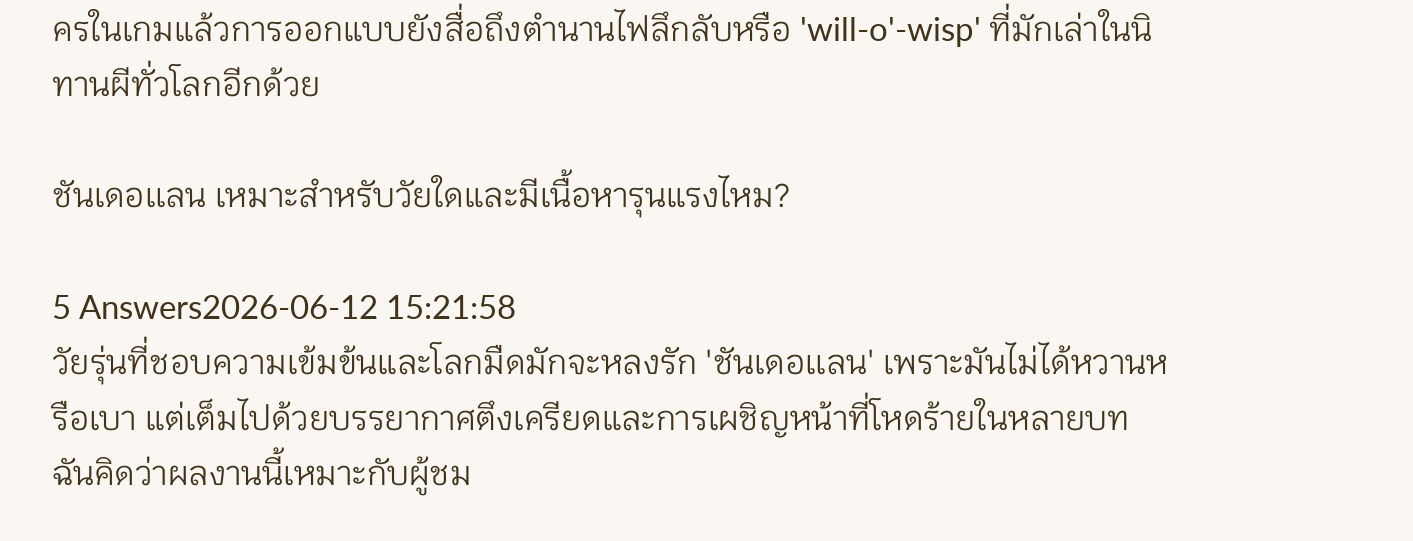ครในเกมแล้วการออกแบบยังสื่อถึงตำนานไฟลึกลับหรือ 'will-o'-wisp' ที่มักเล่าในนิทานผีทั่วโลกอีกด้วย

ชันเดอเเลน เหมาะสำหรับวัยใดและมีเนื้อหารุนแรงไหม?

5 Answers2026-06-12 15:21:58
วัยรุ่นที่ชอบความเข้มข้นและโลกมืดมักจะหลงรัก 'ชันเดอเเลน' เพราะมันไม่ได้หวานหรือเบา แต่เต็มไปด้วยบรรยากาศตึงเครียดและการเผชิญหน้าที่โหดร้ายในหลายบท ฉันคิดว่าผลงานนี้เหมาะกับผู้ชม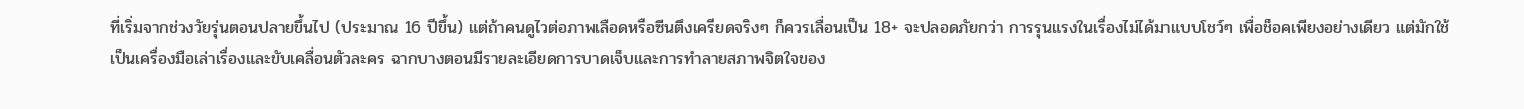ที่เริ่มจากช่วงวัยรุ่นตอนปลายขึ้นไป (ประมาณ 16 ปีขึ้น) แต่ถ้าคนดูไวต่อภาพเลือดหรือซีนตึงเครียดจริงๆ ก็ควรเลื่อนเป็น 18+ จะปลอดภัยกว่า การรุนแรงในเรื่องไม่ได้มาแบบโชว์ๆ เพื่อช็อคเพียงอย่างเดียว แต่มักใช้เป็นเครื่องมือเล่าเรื่องและขับเคลื่อนตัวละคร ฉากบางตอนมีรายละเอียดการบาดเจ็บและการทำลายสภาพจิตใจของ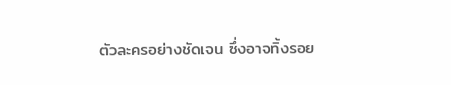ตัวละครอย่างชัดเจน ซึ่งอาจทิ้งรอย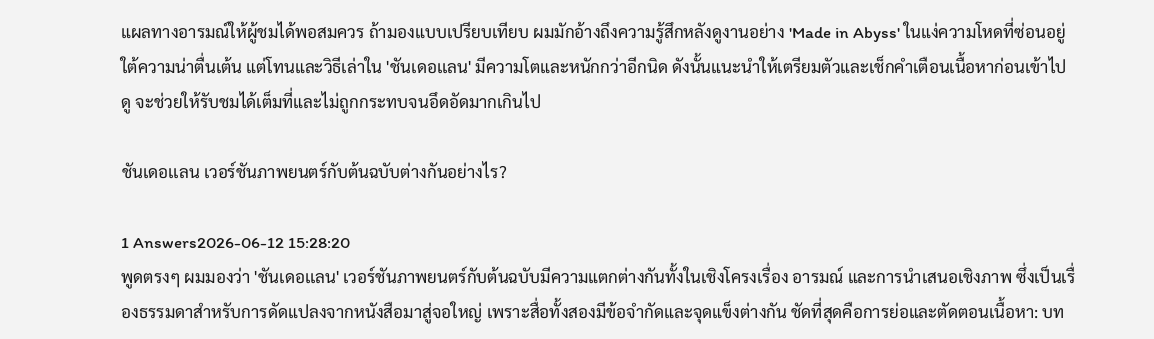แผลทางอารมณ์ให้ผู้ชมได้พอสมควร ถ้ามองแบบเปรียบเทียบ ผมมักอ้างถึงความรู้สึกหลังดูงานอย่าง 'Made in Abyss' ในแง่ความโหดที่ซ่อนอยู่ใต้ความน่าตื่นเต้น แต่โทนและวิธีเล่าใน 'ชันเดอเเลน' มีความโตและหนักกว่าอีกนิด ดังนั้นแนะนำให้เตรียมตัวและเช็กคำเตือนเนื้อหาก่อนเข้าไปดู จะช่วยให้รับชมได้เต็มที่และไม่ถูกกระทบจนอึดอัดมากเกินไป

ชันเดอเเลน เวอร์ชันภาพยนตร์กับต้นฉบับต่างกันอย่างไร?

1 Answers2026-06-12 15:28:20
พูดตรงๆ ผมมองว่า 'ชันเดอเเลน' เวอร์ชันภาพยนตร์กับต้นฉบับมีความแตกต่างกันทั้งในเชิงโครงเรื่อง อารมณ์ และการนำเสนอเชิงภาพ ซึ่งเป็นเรื่องธรรมดาสำหรับการดัดแปลงจากหนังสือมาสู่จอใหญ่ เพราะสื่อทั้งสองมีข้อจำกัดและจุดแข็งต่างกัน ชัดที่สุดคือการย่อและตัดตอนเนื้อหา: บท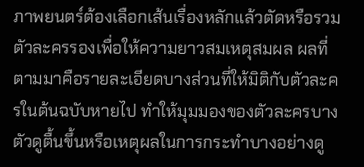ภาพยนตร์ต้องเลือกเส้นเรื่องหลักแล้วตัดหรือรวมตัวละครรองเพื่อให้ความยาวสมเหตุสมผล ผลที่ตามมาคือรายละเอียดบางส่วนที่ให้มิติกับตัวละครในต้นฉบับหายไป ทำให้มุมมองของตัวละครบางตัวดูตื้นขึ้นหรือเหตุผลในการกระทำบางอย่างดู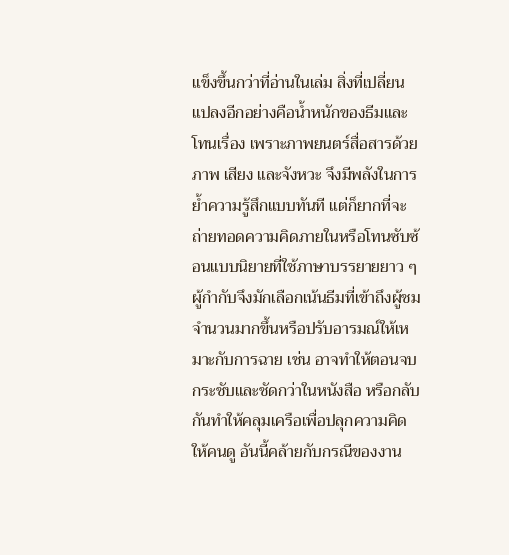แข็งขึ้นกว่าที่อ่านในเล่ม สิ่งที่เปลี่ยนแปลงอีกอย่างคือน้ำหนักของธีมและโทนเรื่อง เพราะภาพยนตร์สื่อสารด้วยภาพ เสียง และจังหวะ จึงมีพลังในการย้ำความรู้สึกแบบทันที แต่ก็ยากที่จะถ่ายทอดความคิดภายในหรือโทนซับซ้อนแบบนิยายที่ใช้ภาษาบรรยายยาว ๆ ผู้กำกับจึงมักเลือกเน้นธีมที่เข้าถึงผู้ชมจำนวนมากขึ้นหรือปรับอารมณ์ให้เหมาะกับการฉาย เช่น อาจทำให้ตอนจบกระชับและชัดกว่าในหนังสือ หรือกลับกันทำให้คลุมเครือเพื่อปลุกความคิดให้คนดู อันนี้คล้ายกับกรณีของงาน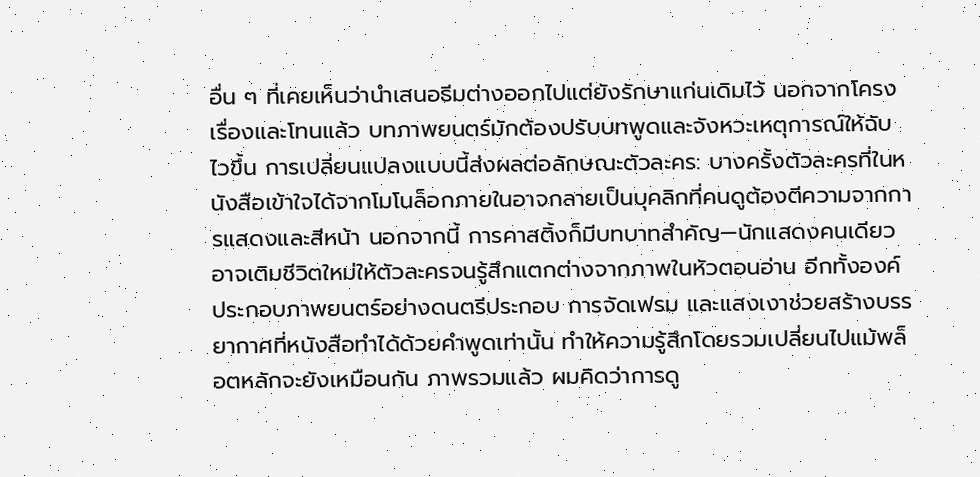อื่น ๆ ที่เคยเห็นว่านำเสนอธีมต่างออกไปแต่ยังรักษาแก่นเดิมไว้ นอกจากโครงเรื่องและโทนแล้ว บทภาพยนตร์มักต้องปรับบทพูดและจังหวะเหตุการณ์ให้ฉับไวขึ้น การเปลี่ยนแปลงแบบนี้ส่งผลต่อลักษณะตัวละคร: บางครั้งตัวละครที่ในหนังสือเข้าใจได้จากโมโนล็อกภายในอาจกลายเป็นบุคลิกที่คนดูต้องตีความจากการแสดงและสีหน้า นอกจากนี้ การคาสติ้งก็มีบทบาทสำคัญ—นักแสดงคนเดียวอาจเติมชีวิตใหม่ให้ตัวละครจนรู้สึกแตกต่างจากภาพในหัวตอนอ่าน อีกทั้งองค์ประกอบภาพยนตร์อย่างดนตรีประกอบ การจัดเฟรม และแสงเงาช่วยสร้างบรรยากาศที่หนังสือทำได้ด้วยคำพูดเท่านั้น ทำให้ความรู้สึกโดยรวมเปลี่ยนไปแม้พล็อตหลักจะยังเหมือนกัน ภาพรวมแล้ว ผมคิดว่าการดู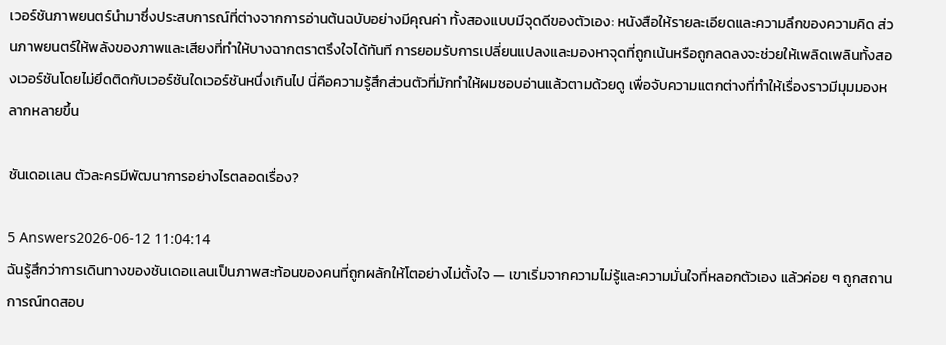เวอร์ชันภาพยนตร์นำมาซึ่งประสบการณ์ที่ต่างจากการอ่านต้นฉบับอย่างมีคุณค่า ทั้งสองแบบมีจุดดีของตัวเอง: หนังสือให้รายละเอียดและความลึกของความคิด ส่วนภาพยนตร์ให้พลังของภาพและเสียงที่ทำให้บางฉากตราตรึงใจได้ทันที การยอมรับการเปลี่ยนแปลงและมองหาจุดที่ถูกเน้นหรือถูกลดลงจะช่วยให้เพลิดเพลินทั้งสองเวอร์ชันโดยไม่ยึดติดกับเวอร์ชันใดเวอร์ชันหนึ่งเกินไป นี่คือความรู้สึกส่วนตัวที่มักทำให้ผมชอบอ่านแล้วตามด้วยดู เพื่อจับความแตกต่างที่ทำให้เรื่องราวมีมุมมองหลากหลายขึ้น

ชันเดอเเลน ตัวละครมีพัฒนาการอย่างไรตลอดเรื่อง?

5 Answers2026-06-12 11:04:14
ฉันรู้สึกว่าการเดินทางของชันเดอเเลนเป็นภาพสะท้อนของคนที่ถูกผลักให้โตอย่างไม่ตั้งใจ — เขาเริ่มจากความไม่รู้และความมั่นใจที่หลอกตัวเอง แล้วค่อย ๆ ถูกสถานการณ์ทดสอบ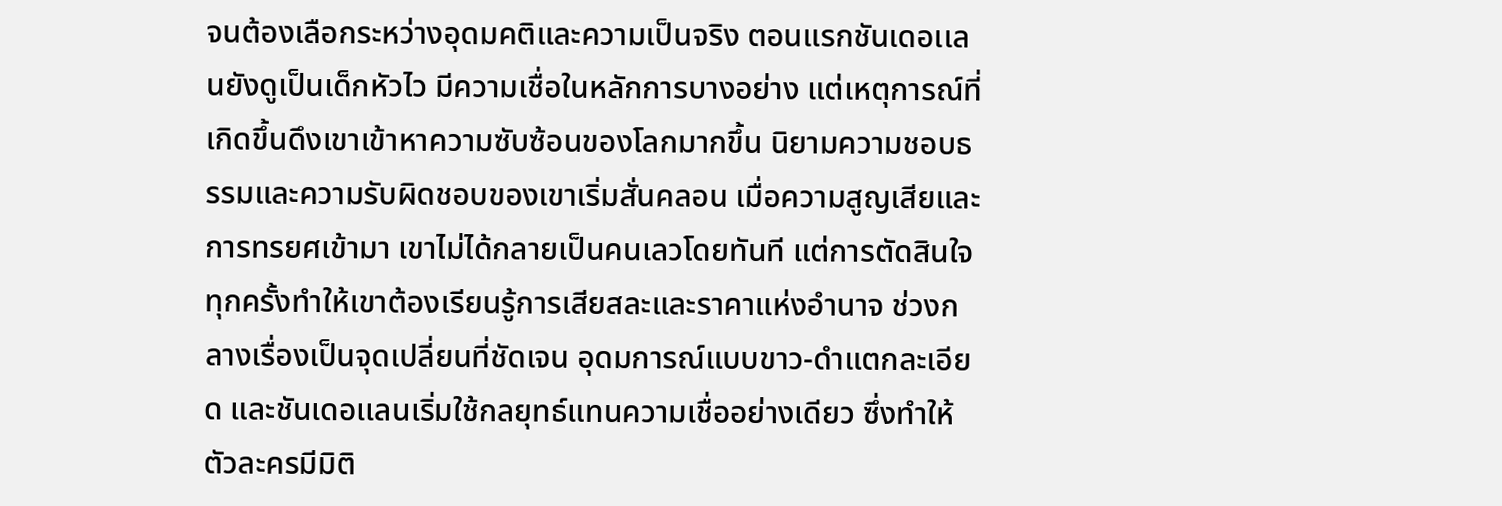จนต้องเลือกระหว่างอุดมคติและความเป็นจริง ตอนแรกชันเดอเเลนยังดูเป็นเด็กหัวไว มีความเชื่อในหลักการบางอย่าง แต่เหตุการณ์ที่เกิดขึ้นดึงเขาเข้าหาความซับซ้อนของโลกมากขึ้น นิยามความชอบธรรมและความรับผิดชอบของเขาเริ่มสั่นคลอน เมื่อความสูญเสียและการทรยศเข้ามา เขาไม่ได้กลายเป็นคนเลวโดยทันที แต่การตัดสินใจทุกครั้งทำให้เขาต้องเรียนรู้การเสียสละและราคาแห่งอำนาจ ช่วงกลางเรื่องเป็นจุดเปลี่ยนที่ชัดเจน อุดมการณ์แบบขาว-ดำแตกละเอียด และชันเดอเเลนเริ่มใช้กลยุทธ์แทนความเชื่ออย่างเดียว ซึ่งทำให้ตัวละครมีมิติ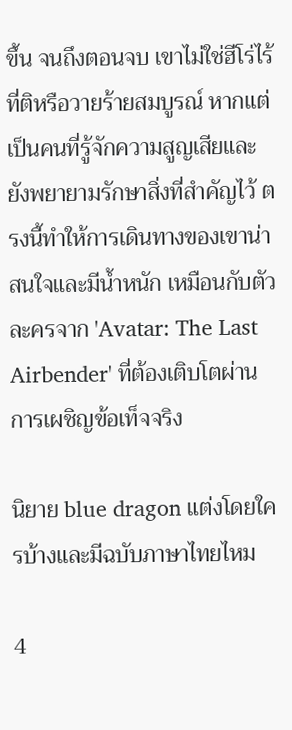ขึ้น จนถึงตอนจบ เขาไม่ใช่ฮีโร่ไร้ที่ติหรือวายร้ายสมบูรณ์ หากแต่เป็นคนที่รู้จักความสูญเสียและยังพยายามรักษาสิ่งที่สำคัญไว้ ตรงนี้ทำให้การเดินทางของเขาน่าสนใจและมีน้ำหนัก เหมือนกับตัวละครจาก 'Avatar: The Last Airbender' ที่ต้องเติบโตผ่านการเผชิญข้อเท็จจริง

นิยาย blue dragon แต่งโดยใครบ้างและมีฉบับภาษาไทยไหม

4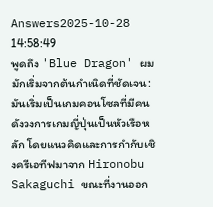Answers2025-10-28 14:58:49
พูดถึง 'Blue Dragon' ผมมักเริ่มจากต้นกำเนิดที่ชัดเจน: มันเริ่มเป็นเกมคอนโซลที่มีคนดังวงการเกมญี่ปุ่นเป็นหัวเรือหลัก โดยแนวคิดและการกำกับเชิงครีเอทีฟมาจาก Hironobu Sakaguchi ขณะที่งานออก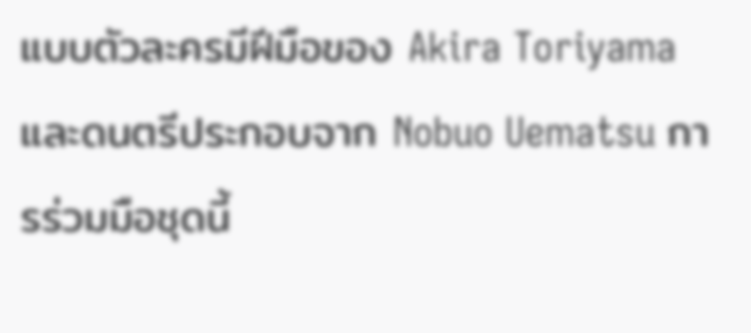แบบตัวละครมีฝีมือของ Akira Toriyama และดนตรีประกอบจาก Nobuo Uematsu การร่วมมือชุดนี้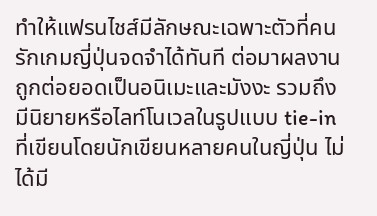ทำให้แฟรนไชส์มีลักษณะเฉพาะตัวที่คนรักเกมญี่ปุ่นจดจำได้ทันที ต่อมาผลงานถูกต่อยอดเป็นอนิเมะและมังงะ รวมถึงมีนิยายหรือไลท์โนเวลในรูปแบบ tie-in ที่เขียนโดยนักเขียนหลายคนในญี่ปุ่น ไม่ได้มี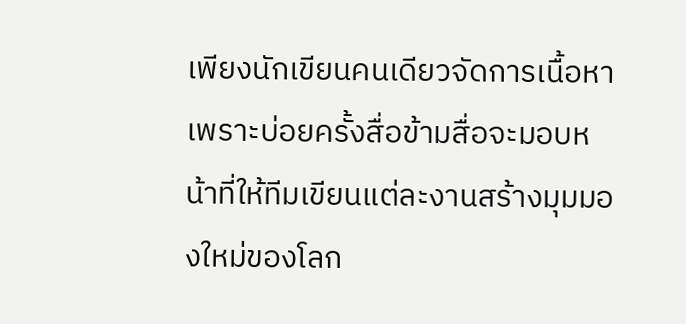เพียงนักเขียนคนเดียวจัดการเนื้อหา เพราะบ่อยครั้งสื่อข้ามสื่อจะมอบหน้าที่ให้ทีมเขียนแต่ละงานสร้างมุมมองใหม่ของโลก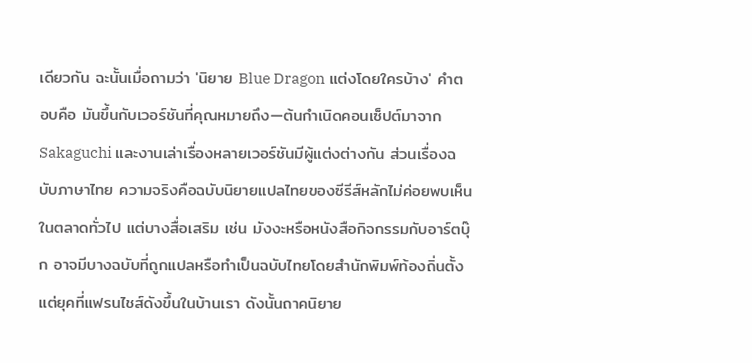เดียวกัน ฉะนั้นเมื่อถามว่า 'นิยาย Blue Dragon แต่งโดยใครบ้าง' คำตอบคือ มันขึ้นกับเวอร์ชันที่คุณหมายถึง—ต้นกำเนิดคอนเซ็ปต์มาจาก Sakaguchi และงานเล่าเรื่องหลายเวอร์ชันมีผู้แต่งต่างกัน ส่วนเรื่องฉบับภาษาไทย ความจริงคือฉบับนิยายแปลไทยของซีรีส์หลักไม่ค่อยพบเห็นในตลาดทั่วไป แต่บางสื่อเสริม เช่น มังงะหรือหนังสือกิจกรรมกับอาร์ตบุ๊ก อาจมีบางฉบับที่ถูกแปลหรือทำเป็นฉบับไทยโดยสำนักพิมพ์ท้องถิ่นตั้งแต่ยุคที่แฟรนไชส์ดังขึ้นในบ้านเรา ดังนั้นถาคนิยาย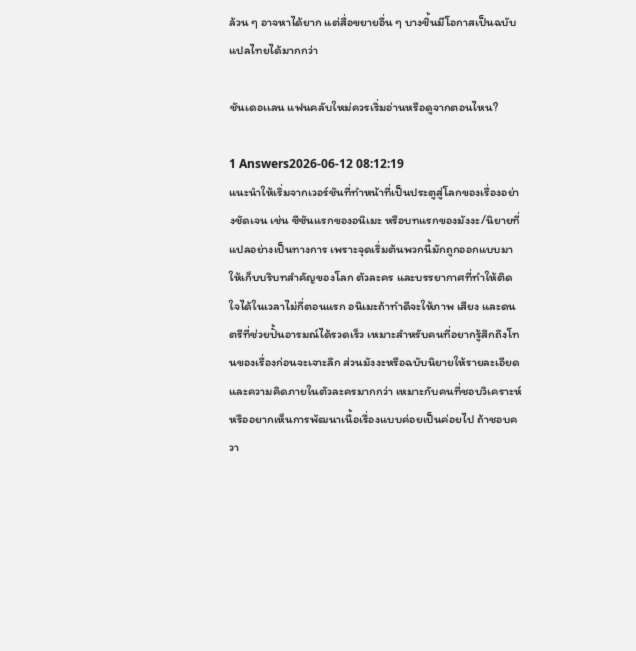ล้วน ๆ อาจหาได้ยาก แต่สื่อขยายอื่น ๆ บางชิ้นมีโอกาสเป็นฉบับแปลไทยได้มากกว่า

ชันเดอเเลน แฟนคลับใหม่ควรเริ่มอ่านหรือดูจากตอนไหน?

1 Answers2026-06-12 08:12:19
แนะนำให้เริ่มจากเวอร์ชันที่ทำหน้าที่เป็นประตูสู่โลกของเรื่องอย่างชัดเจน เช่น ซีซันแรกของอนิเมะ หรือบทแรกของมังงะ/นิยายที่แปลอย่างเป็นทางการ เพราะจุดเริ่มต้นพวกนี้มักถูกออกแบบมาให้เก็บบริบทสำคัญของโลก ตัวละคร และบรรยากาศที่ทำให้ติดใจได้ในเวลาไม่กี่ตอนแรก อนิเมะถ้าทำดีจะให้ภาพ เสียง และดนตรีที่ช่วยปั้นอารมณ์ได้รวดเร็ว เหมาะสำหรับคนที่อยากรู้สึกถึงโทนของเรื่องก่อนจะเจาะลึก ส่วนมังงะหรือฉบับนิยายให้รายละเอียดและความคิดภายในตัวละครมากกว่า เหมาะกับคนที่ชอบวิเคราะห์หรืออยากเห็นการพัฒนาเนื้อเรื่องแบบค่อยเป็นค่อยไป ถ้าชอบควา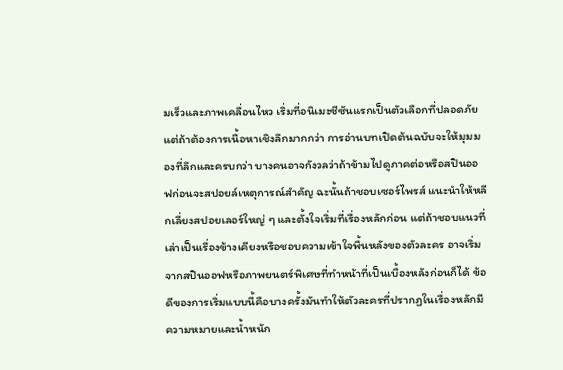มเร็วและภาพเคลื่อนไหว เริ่มที่อนิเมะซีซันแรกเป็นตัวเลือกที่ปลอดภัย แต่ถ้าต้องการเนื้อหาเชิงลึกมากกว่า การอ่านบทเปิดต้นฉบับจะให้มุมมองที่ลึกและครบกว่า บางคนอาจกังวลว่าถ้าข้ามไปดูภาคต่อหรือสปินออฟก่อนจะสปอยล์เหตุการณ์สำคัญ ฉะนั้นถ้าชอบเซอร์ไพรส์ แนะนำให้หลีกเลี่ยงสปอยเลอร์ใหญ่ ๆ และตั้งใจเริ่มที่เรื่องหลักก่อน แต่ถ้าชอบแนวที่เล่าเป็นเรื่องข้างเคียงหรือชอบความเข้าใจพื้นหลังของตัวละคร อาจเริ่มจากสปินออฟหรือภาพยนตร์พิเศษที่ทำหน้าที่เป็นเบื้องหลังก่อนก็ได้ ข้อดีของการเริ่มแบบนี้คือบางครั้งมันทำให้ตัวละครที่ปรากฏในเรื่องหลักมีความหมายและน้ำหนัก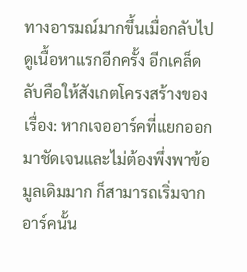ทางอารมณ์มากขึ้นเมื่อกลับไปดูเนื้อหาแรกอีกครั้ง อีกเคล็ดลับคือให้สังเกตโครงสร้างของเรื่อง: หากเจออาร์คที่แยกออกมาชัดเจนและไม่ต้องพึ่งพาข้อมูลเดิมมาก ก็สามารถเริ่มจากอาร์คนั้น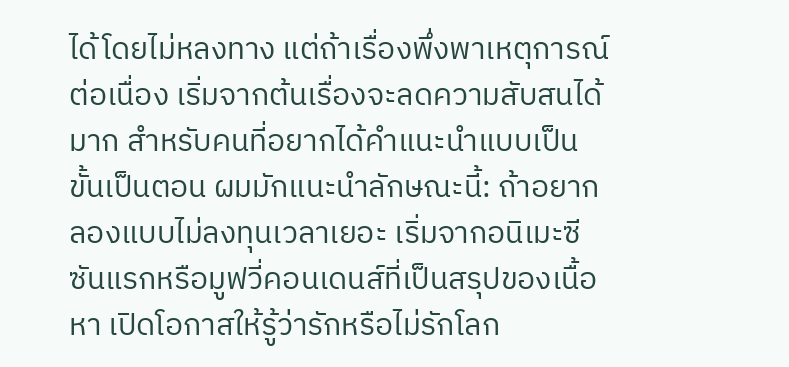ได้โดยไม่หลงทาง แต่ถ้าเรื่องพึ่งพาเหตุการณ์ต่อเนื่อง เริ่มจากต้นเรื่องจะลดความสับสนได้มาก สำหรับคนที่อยากได้คำแนะนำแบบเป็นขั้นเป็นตอน ผมมักแนะนำลักษณะนี้: ถ้าอยากลองแบบไม่ลงทุนเวลาเยอะ เริ่มจากอนิเมะซีซันแรกหรือมูฟวี่คอนเดนส์ที่เป็นสรุปของเนื้อหา เปิดโอกาสให้รู้ว่ารักหรือไม่รักโลก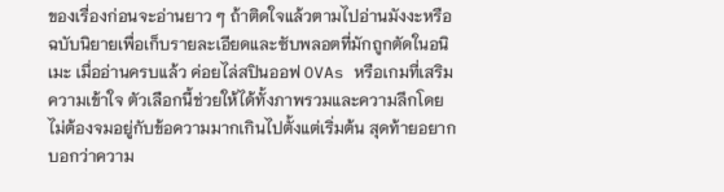ของเรื่องก่อนจะอ่านยาว ๆ ถ้าติดใจแล้วตามไปอ่านมังงะหรือฉบับนิยายเพื่อเก็บรายละเอียดและซับพลอตที่มักถูกตัดในอนิเมะ เมื่ออ่านครบแล้ว ค่อยไล่สปินออฟ OVAs หรือเกมที่เสริมความเข้าใจ ตัวเลือกนี้ช่วยให้ได้ทั้งภาพรวมและความลึกโดยไม่ต้องจมอยู่กับข้อความมากเกินไปตั้งแต่เริ่มต้น สุดท้ายอยากบอกว่าความ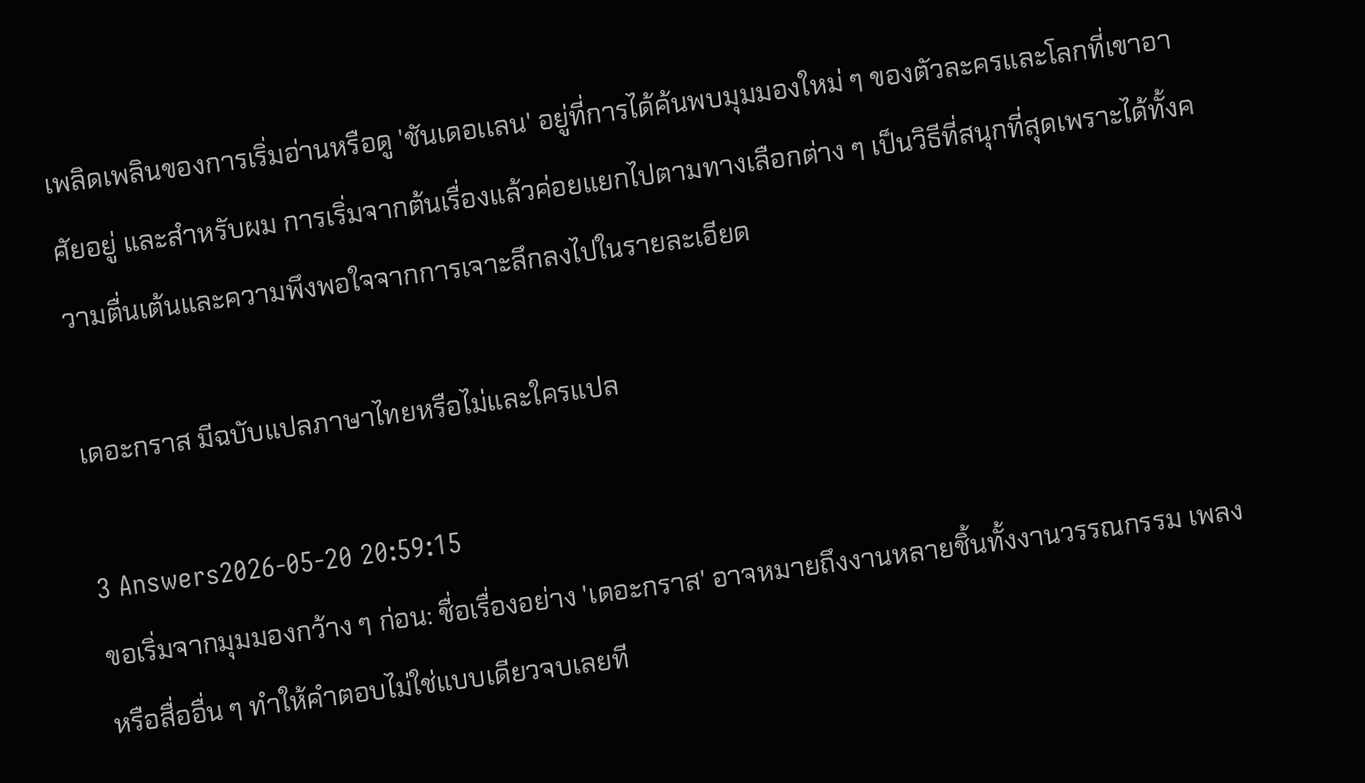เพลิดเพลินของการเริ่มอ่านหรือดู 'ชันเดอเเลน' อยู่ที่การได้ค้นพบมุมมองใหม่ ๆ ของตัวละครและโลกที่เขาอาศัยอยู่ และสำหรับผม การเริ่มจากต้นเรื่องแล้วค่อยแยกไปตามทางเลือกต่าง ๆ เป็นวิธีที่สนุกที่สุดเพราะได้ทั้งความตื่นเต้นและความพึงพอใจจากการเจาะลึกลงไปในรายละเอียด

เดอะกราส มีฉบับแปลภาษาไทยหรือไม่และใครแปล

3 Answers2026-05-20 20:59:15
ขอเริ่มจากมุมมองกว้าง ๆ ก่อน: ชื่อเรื่องอย่าง 'เดอะกราส' อาจหมายถึงงานหลายชิ้นทั้งงานวรรณกรรม เพลง หรือสื่ออื่น ๆ ทำให้คำตอบไม่ใช่แบบเดียวจบเลยที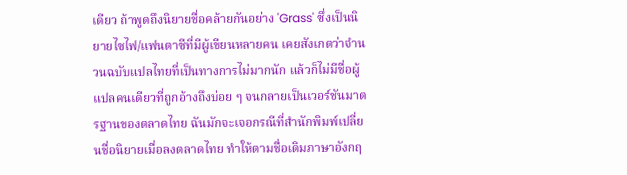เดียว ถ้าพูดถึงนิยายชื่อคล้ายกันอย่าง 'Grass' ซึ่งเป็นนิยายไซไฟ/แฟนตาซีที่มีผู้เขียนหลายคน เคยสังเกตว่าจำนวนฉบับแปลไทยที่เป็นทางการไม่มากนัก แล้วก็ไม่มีชื่อผู้แปลคนเดียวที่ถูกอ้างถึงบ่อย ๆ จนกลายเป็นเวอร์ชันมาตรฐานของตลาดไทย ฉันมักจะเจอกรณีที่สำนักพิมพ์เปลี่ยนชื่อนิยายเมื่อลงตลาดไทย ทำให้ตามชื่อเดิมภาษาอังกฤ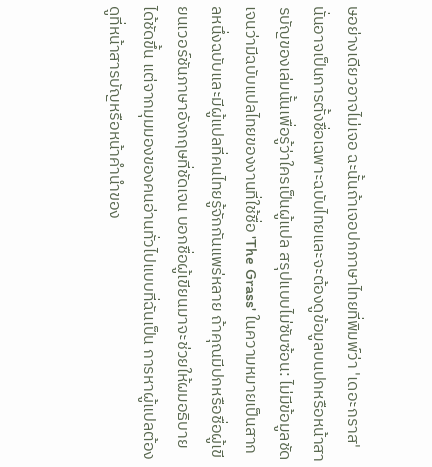ษอย่างเดียวอาจไม่เจอ ฉะนั้นถ้าเจอปกภาษาไทยที่พิมพ์ว่า 'เดอะกราส' นั่นอาจเป็นการตั้งชื่อเฉพาะฉบับไทยและจะต้องดูข้อมูลบนปกหรือหน้าสารบัญของเล่มนั้นเพื่อรู้ว่าใครเป็นผู้แปล สรุปแบบไม่ซับซ้อน: ไม่มีข้อมูลชัดเจนว่ามีฉบับแปลไทยของงานที่ใช้ชื่อ 'The Grass' ในความหมายเป็นสากลหนึ่งฉบับและมีผู้แปลที่คนไทยรู้จักกันแพร่หลาย ถ้าคุณมีปกหรือชื่อผู้เขียนเวอร์ชันภาษาอังกฤษที่ชัดเจน บอกชื่อผู้เขียนมาจะช่วยให้ผมอธิบายได้ชัดขึ้น แต่จากมุมมองของคนอ่านทั่วไปแบบที่ฉันเป็น การหาผู้แปลต้องดูที่หน้าสารบัญหรือหน้าคำนำของ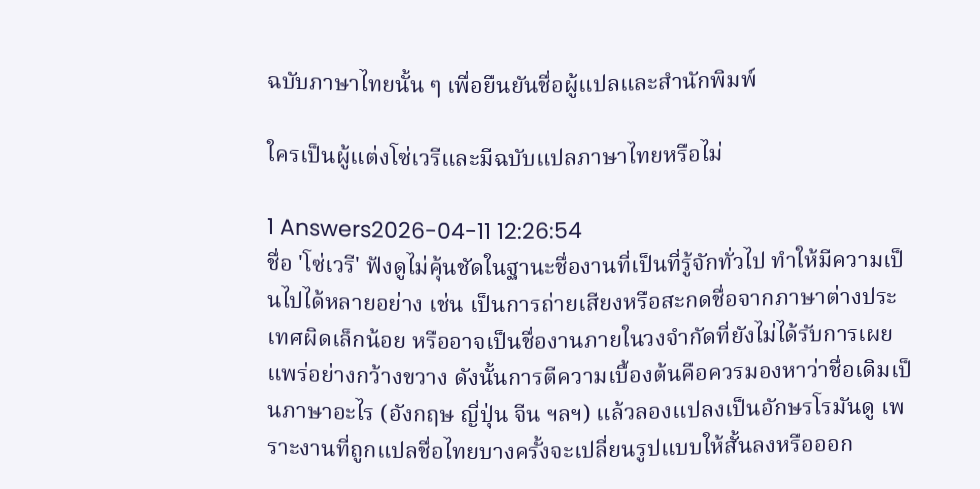ฉบับภาษาไทยนั้น ๆ เพื่อยืนยันชื่อผู้แปลและสำนักพิมพ์

ใครเป็นผู้แต่งโซ่เวรีและมีฉบับแปลภาษาไทยหรือไม่

1 Answers2026-04-11 12:26:54
ชื่อ 'โซ่เวรี' ฟังดูไม่คุ้นชัดในฐานะชื่องานที่เป็นที่รู้จักทั่วไป ทำให้มีความเป็นไปได้หลายอย่าง เช่น เป็นการถ่ายเสียงหรือสะกดชื่อจากภาษาต่างประเทศผิดเล็กน้อย หรืออาจเป็นชื่องานภายในวงจำกัดที่ยังไม่ได้รับการเผยแพร่อย่างกว้างขวาง ดังนั้นการตีความเบื้องต้นคือควรมองหาว่าชื่อเดิมเป็นภาษาอะไร (อังกฤษ ญี่ปุ่น จีน ฯลฯ) แล้วลองแปลงเป็นอักษรโรมันดู เพราะงานที่ถูกแปลชื่อไทยบางครั้งจะเปลี่ยนรูปแบบให้สั้นลงหรือออก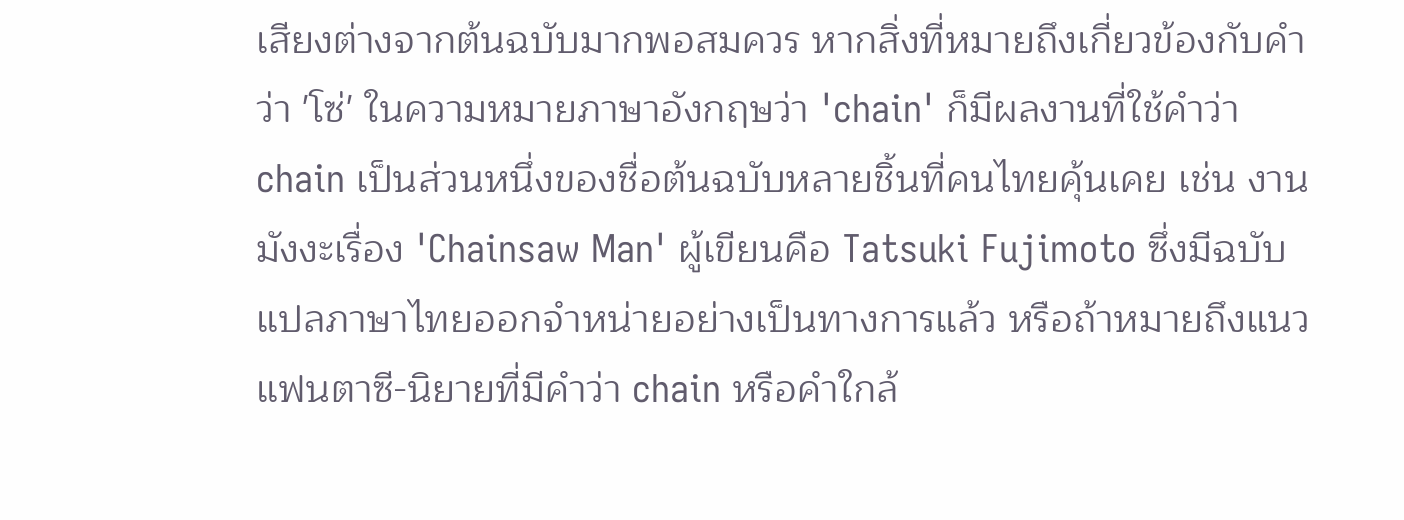เสียงต่างจากต้นฉบับมากพอสมควร หากสิ่งที่หมายถึงเกี่ยวข้องกับคำว่า 'โซ่' ในความหมายภาษาอังกฤษว่า 'chain' ก็มีผลงานที่ใช้คำว่า chain เป็นส่วนหนึ่งของชื่อต้นฉบับหลายชิ้นที่คนไทยคุ้นเคย เช่น งานมังงะเรื่อง 'Chainsaw Man' ผู้เขียนคือ Tatsuki Fujimoto ซึ่งมีฉบับแปลภาษาไทยออกจำหน่ายอย่างเป็นทางการแล้ว หรือถ้าหมายถึงแนวแฟนตาซี-นิยายที่มีคำว่า chain หรือคำใกล้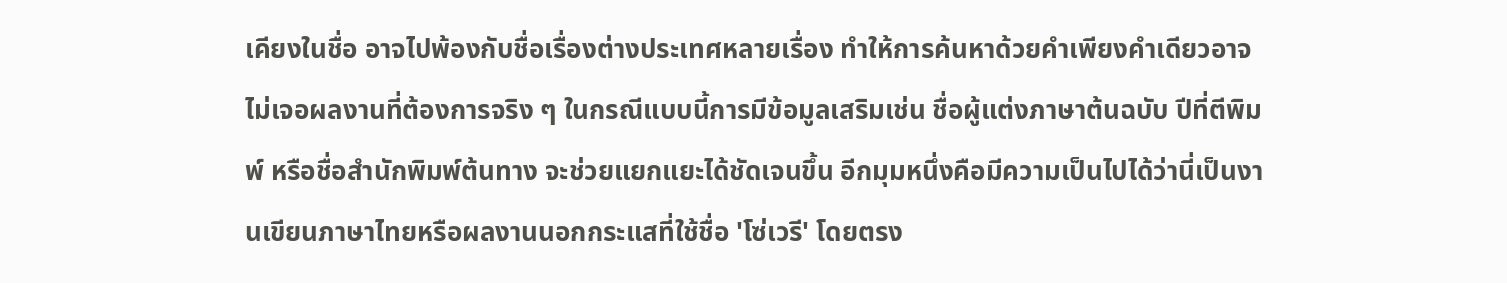เคียงในชื่อ อาจไปพ้องกับชื่อเรื่องต่างประเทศหลายเรื่อง ทำให้การค้นหาด้วยคำเพียงคำเดียวอาจไม่เจอผลงานที่ต้องการจริง ๆ ในกรณีแบบนี้การมีข้อมูลเสริมเช่น ชื่อผู้แต่งภาษาต้นฉบับ ปีที่ตีพิมพ์ หรือชื่อสำนักพิมพ์ต้นทาง จะช่วยแยกแยะได้ชัดเจนขึ้น อีกมุมหนึ่งคือมีความเป็นไปได้ว่านี่เป็นงานเขียนภาษาไทยหรือผลงานนอกกระแสที่ใช้ชื่อ 'โซ่เวรี' โดยตรง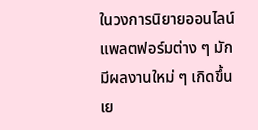ในวงการนิยายออนไลน์ แพลตฟอร์มต่าง ๆ มักมีผลงานใหม่ ๆ เกิดขึ้นเย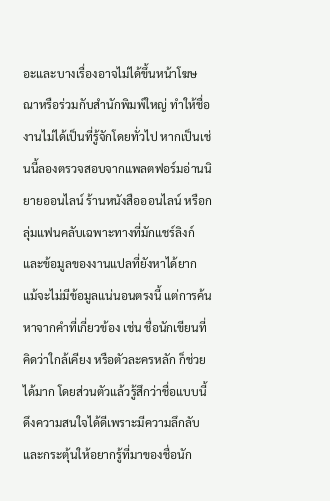อะและบางเรื่องอาจไม่ได้ขึ้นหน้าโฆษณาหรือร่วมกับสำนักพิมพ์ใหญ่ ทำให้ชื่องานไม่ได้เป็นที่รู้จักโดยทั่วไป หากเป็นเช่นนี้ลองตรวจสอบจากแพลตฟอร์มอ่านนิยายออนไลน์ ร้านหนังสือออนไลน์ หรือกลุ่มแฟนคลับเฉพาะทางที่มักแชร์ลิงก์และข้อมูลของงานแปลที่ยังหาได้ยาก แม้จะไม่มีข้อมูลแน่นอนตรงนี้ แต่การค้นหาจากคำที่เกี่ยวข้อง เช่น ชื่อนักเขียนที่คิดว่าใกล้เคียง หรือตัวละครหลัก ก็ช่วยได้มาก โดยส่วนตัวแล้วรู้สึกว่าชื่อแบบนี้ดึงความสนใจได้ดีเพราะมีความลึกลับและกระตุ้นให้อยากรู้ที่มาของชื่อนัก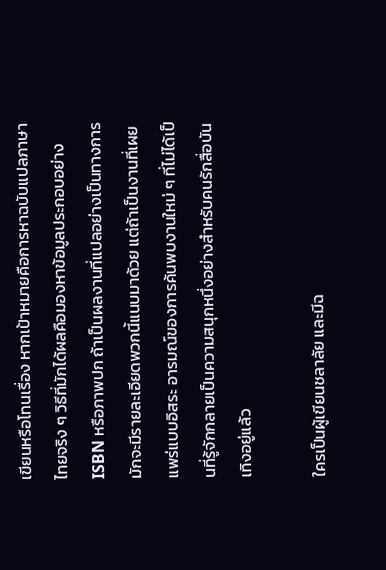เขียนหรือโทนเรื่อง หากเป้าหมายคือการหาฉบับแปลภาษาไทยจริง ๆ วิธีที่มักได้ผลคือมองหาข้อมูลประกอบอย่าง ISBN หรือภาพปก ถ้าเป็นผลงานที่แปลอย่างเป็นทางการมักจะมีรายละเอียดพวกนี้แนบมาด้วย แต่ถ้าเป็นงานที่เผยแพร่แบบอิสระ อารมณ์ของการค้นพบงานใหม่ ๆ ที่ไม่ได้เป็นที่รู้จักกลายเป็นความสนุกหนึ่งอย่างสำหรับคนรักสื่อบันเทิงอยู่แล้ว

ใครเป็นผู้เขียนชลาลัย และมีฉ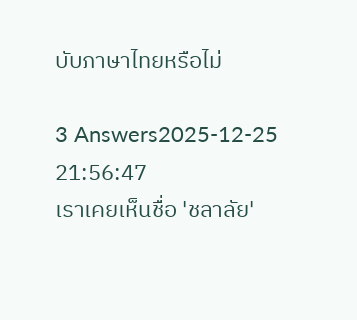บับภาษาไทยหรือไม่

3 Answers2025-12-25 21:56:47
เราเคยเห็นชื่อ 'ชลาลัย'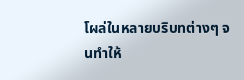โผล่ในหลายบริบทต่างๆ จนทำให้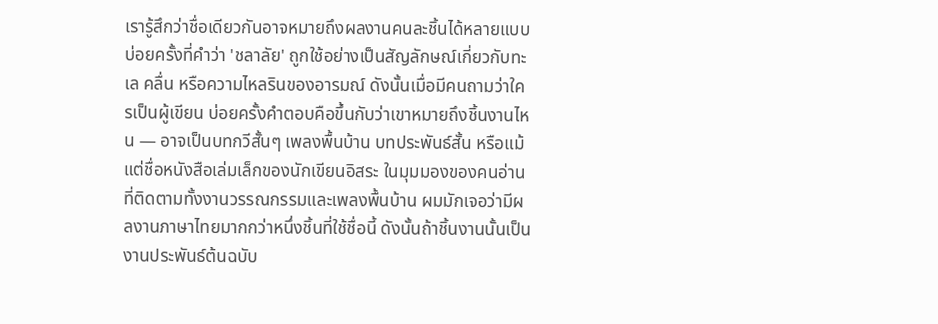เรารู้สึกว่าชื่อเดียวกันอาจหมายถึงผลงานคนละชิ้นได้หลายแบบ บ่อยครั้งที่คำว่า 'ชลาลัย' ถูกใช้อย่างเป็นสัญลักษณ์เกี่ยวกับทะเล คลื่น หรือความไหลรินของอารมณ์ ดังนั้นเมื่อมีคนถามว่าใครเป็นผู้เขียน บ่อยครั้งคำตอบคือขึ้นกับว่าเขาหมายถึงชิ้นงานไหน — อาจเป็นบทกวีสั้นๆ เพลงพื้นบ้าน บทประพันธ์สั้น หรือแม้แต่ชื่อหนังสือเล่มเล็กของนักเขียนอิสระ ในมุมมองของคนอ่านที่ติดตามทั้งงานวรรณกรรมและเพลงพื้นบ้าน ผมมักเจอว่ามีผลงานภาษาไทยมากกว่าหนึ่งชิ้นที่ใช้ชื่อนี้ ดังนั้นถ้าชิ้นงานนั้นเป็นงานประพันธ์ต้นฉบับ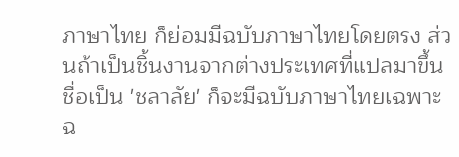ภาษาไทย ก็ย่อมมีฉบับภาษาไทยโดยตรง ส่วนถ้าเป็นชิ้นงานจากต่างประเทศที่แปลมาขึ้นชื่อเป็น 'ชลาลัย' ก็จะมีฉบับภาษาไทยเฉพาะฉ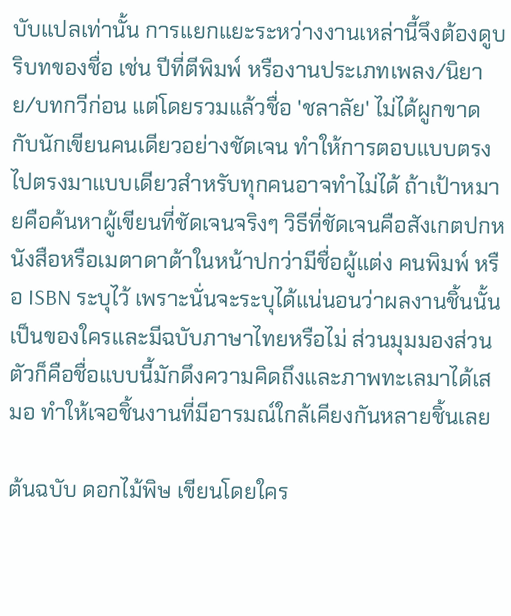บับแปลเท่านั้น การแยกแยะระหว่างงานเหล่านี้จึงต้องดูบริบทของชื่อ เช่น ปีที่ตีพิมพ์ หรืองานประเภทเพลง/นิยาย/บทกวีก่อน แต่โดยรวมแล้วชื่อ 'ชลาลัย' ไม่ได้ผูกขาดกับนักเขียนคนเดียวอย่างชัดเจน ทำให้การตอบแบบตรงไปตรงมาแบบเดียวสำหรับทุกคนอาจทำไม่ได้ ถ้าเป้าหมายคือค้นหาผู้เขียนที่ชัดเจนจริงๆ วิธีที่ชัดเจนคือสังเกตปกหนังสือหรือเมตาดาต้าในหน้าปกว่ามีชื่อผู้แต่ง คนพิมพ์ หรือ ISBN ระบุไว้ เพราะนั่นจะระบุได้แน่นอนว่าผลงานชิ้นนั้นเป็นของใครและมีฉบับภาษาไทยหรือไม่ ส่วนมุมมองส่วนตัวก็คือชื่อแบบนี้มักดึงความคิดถึงและภาพทะเลมาได้เสมอ ทำให้เจอชิ้นงานที่มีอารมณ์ใกล้เคียงกันหลายชิ้นเลย

ต้นฉบับ ดอกไม้พิษ เขียนโดยใคร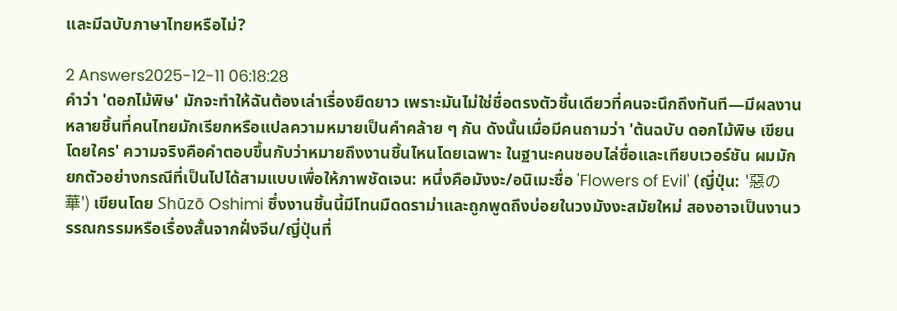และมีฉบับภาษาไทยหรือไม่?

2 Answers2025-12-11 06:18:28
คำว่า 'ดอกไม้พิษ' มักจะทำให้ฉันต้องเล่าเรื่องยืดยาว เพราะมันไม่ใช่ชื่อตรงตัวชิ้นเดียวที่คนจะนึกถึงทันที—มีผลงานหลายชิ้นที่คนไทยมักเรียกหรือแปลความหมายเป็นคำคล้าย ๆ กัน ดังนั้นเมื่อมีคนถามว่า 'ต้นฉบับ ดอกไม้พิษ เขียนโดยใคร' ความจริงคือคำตอบขึ้นกับว่าหมายถึงงานชิ้นไหนโดยเฉพาะ ในฐานะคนชอบไล่ชื่อและเทียบเวอร์ชัน ผมมักยกตัวอย่างกรณีที่เป็นไปได้สามแบบเพื่อให้ภาพชัดเจน: หนึ่งคือมังงะ/อนิเมะชื่อ 'Flowers of Evil' (ญี่ปุ่น: '惡の華') เขียนโดย Shūzō Oshimi ซึ่งงานชิ้นนี้มีโทนมืดดราม่าและถูกพูดถึงบ่อยในวงมังงะสมัยใหม่ สองอาจเป็นงานวรรณกรรมหรือเรื่องสั้นจากฝั่งจีน/ญี่ปุ่นที่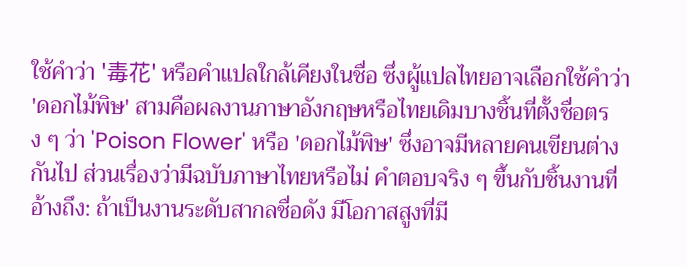ใช้คำว่า '毒花' หรือคำแปลใกล้เคียงในชื่อ ซึ่งผู้แปลไทยอาจเลือกใช้คำว่า 'ดอกไม้พิษ' สามคือผลงานภาษาอังกฤษหรือไทยเดิมบางชิ้นที่ตั้งชื่อตรง ๆ ว่า 'Poison Flower' หรือ 'ดอกไม้พิษ' ซึ่งอาจมีหลายคนเขียนต่างกันไป ส่วนเรื่องว่ามีฉบับภาษาไทยหรือไม่ คำตอบจริง ๆ ขึ้นกับชิ้นงานที่อ้างถึง: ถ้าเป็นงานระดับสากลชื่อดัง มีโอกาสสูงที่มี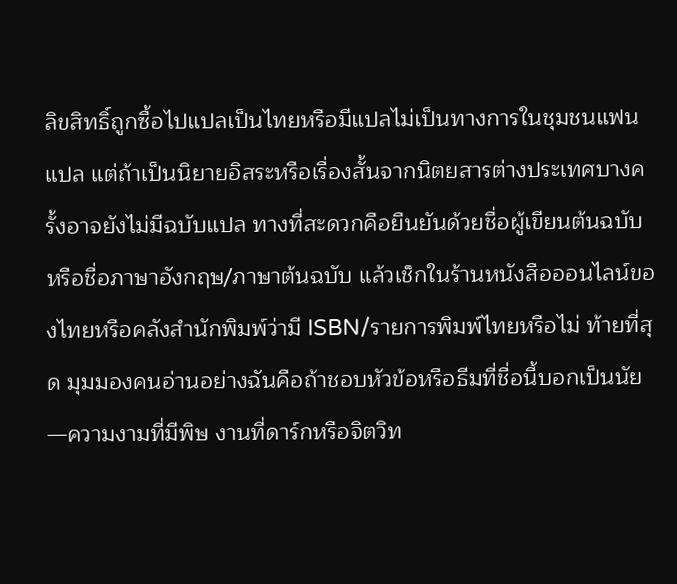ลิขสิทธิ์ถูกซื้อไปแปลเป็นไทยหรือมีแปลไม่เป็นทางการในชุมชนแฟนแปล แต่ถ้าเป็นนิยายอิสระหรือเรื่องสั้นจากนิตยสารต่างประเทศบางครั้งอาจยังไม่มีฉบับแปล ทางที่สะดวกคือยืนยันด้วยชื่อผู้เขียนต้นฉบับหรือชื่อภาษาอังกฤษ/ภาษาต้นฉบับ แล้วเช็กในร้านหนังสือออนไลน์ของไทยหรือคลังสำนักพิมพ์ว่ามี ISBN/รายการพิมพ์ไทยหรือไม่ ท้ายที่สุด มุมมองคนอ่านอย่างฉันคือถ้าชอบหัวข้อหรือธีมที่ชื่อนี้บอกเป็นนัย—ความงามที่มีพิษ งานที่ดาร์กหรือจิตวิท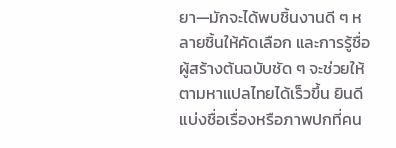ยา—มักจะได้พบชิ้นงานดี ๆ หลายชิ้นให้คัดเลือก และการรู้ชื่อผู้สร้างต้นฉบับชัด ๆ จะช่วยให้ตามหาแปลไทยได้เร็วขึ้น ยินดีแบ่งชื่อเรื่องหรือภาพปกที่คน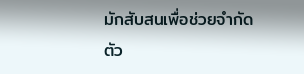มักสับสนเพื่อช่วยจำกัดตัว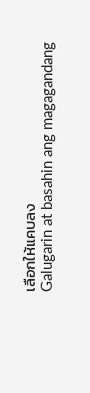เลือกให้แคบลง
Galugarin at basahin ang magagandang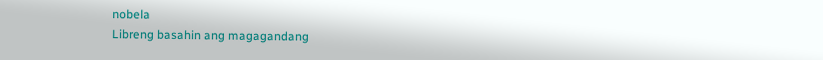nobela
Libreng basahin ang magagandang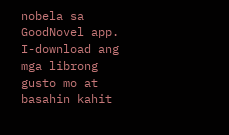nobela sa GoodNovel app. I-download ang mga librong gusto mo at basahin kahit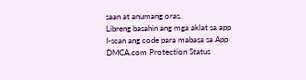saan at anumang oras.
Libreng basahin ang mga aklat sa app
I-scan ang code para mabasa sa App
DMCA.com Protection Status